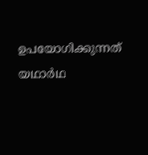ഉപയോഗിക്കുന്നത് യഥാർഥ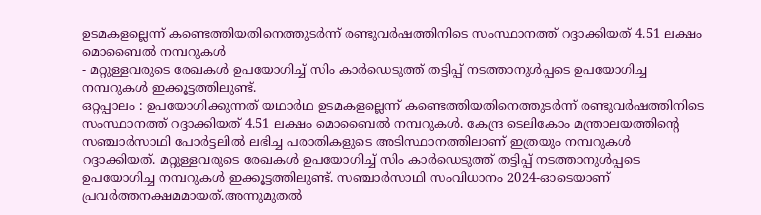ഉടമകളല്ലെന്ന് കണ്ടെത്തിയതിനെത്തുടർന്ന് രണ്ടുവർഷത്തിനിടെ സംസ്ഥാനത്ത് റദ്ദാക്കിയത് 4.51 ലക്ഷം മൊബൈൽ നമ്പറുകൾ
- മറ്റുള്ളവരുടെ രേഖകൾ ഉപയോഗിച്ച് സിം കാർഡെടുത്ത് തട്ടിപ്പ് നടത്താനുൾപ്പടെ ഉപയോഗിച്ച നമ്പറുകൾ ഇക്കൂട്ടത്തിലുണ്ട്.
ഒറ്റപ്പാലം : ഉപയോഗിക്കുന്നത് യഥാർഥ ഉടമകളല്ലെന്ന് കണ്ടെത്തിയതിനെത്തുടർന്ന് രണ്ടുവർഷത്തിനിടെ സംസ്ഥാനത്ത് റദ്ദാക്കിയത് 4.51 ലക്ഷം മൊബൈൽ നമ്പറുകൾ. കേന്ദ്ര ടെലികോം മന്ത്രാലയത്തിന്റെ സഞ്ചാർസാഥി പോർട്ടലിൽ ലഭിച്ച പരാതികളുടെ അടിസ്ഥാനത്തിലാണ് ഇത്രയും നമ്പറുകൾ റദ്ദാക്കിയത്. മറ്റുള്ളവരുടെ രേഖകൾ ഉപയോഗിച്ച് സിം കാർഡെടുത്ത് തട്ടിപ്പ് നടത്താനുൾപ്പടെ ഉപയോഗിച്ച നമ്പറുകൾ ഇക്കൂട്ടത്തിലുണ്ട്. സഞ്ചാർസാഥി സംവിധാനം 2024-ഓടെയാണ് പ്രവർത്തനക്ഷമമായത്.അന്നുമുതൽ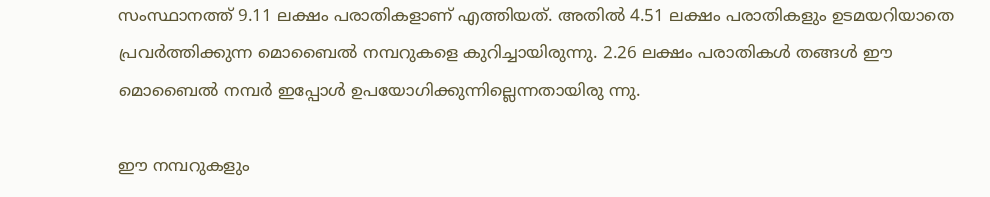സംസ്ഥാനത്ത് 9.11 ലക്ഷം പരാതികളാണ് എത്തിയത്. അതിൽ 4.51 ലക്ഷം പരാതികളും ഉടമയറിയാതെ പ്രവർത്തിക്കുന്ന മൊബൈൽ നമ്പറുകളെ കുറിച്ചായിരുന്നു. 2.26 ലക്ഷം പരാതികൾ തങ്ങൾ ഈ മൊബൈൽ നമ്പർ ഇപ്പോൾ ഉപയോഗിക്കുന്നില്ലെന്നതായിരു ന്നു.

ഈ നമ്പറുകളും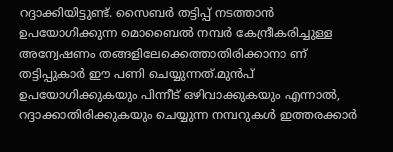റദ്ദാക്കിയിട്ടുണ്ട്. സൈബർ തട്ടിപ്പ് നടത്താൻ ഉപയോഗിക്കുന്ന മൊബൈൽ നമ്പർ കേന്ദ്രീകരിച്ചുള്ള അന്വേഷണം തങ്ങളിലേക്കെത്താതിരിക്കാനാ ണ് തട്ടിപ്പുകാർ ഈ പണി ചെയ്യുന്നത്.മുൻപ് ഉപയോഗിക്കുകയും പിന്നീട് ഒഴിവാക്കുകയും എന്നാൽ, റദ്ദാക്കാതിരിക്കുകയും ചെയ്യുന്ന നമ്പറുകൾ ഇത്തരക്കാർ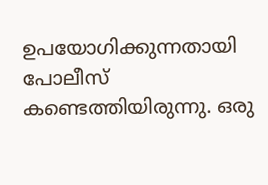ഉപയോഗിക്കുന്നതായി പോലീസ് കണ്ടെത്തിയിരുന്നു. ഒരു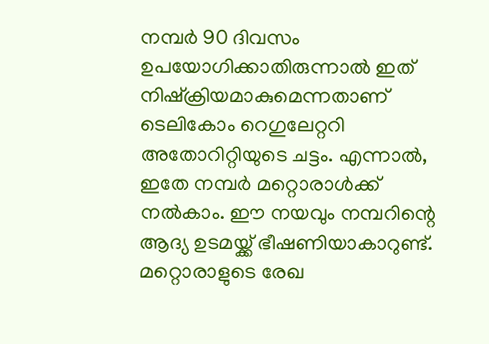നമ്പർ 90 ദിവസം ഉപയോഗിക്കാതിരുന്നാൽ ഇത് നിഷ്ക്രിയമാകുമെന്നതാണ് ടെലികോം റെഗുലേറ്ററി അതോറിറ്റിയുടെ ചട്ടം. എന്നാൽ, ഇതേ നമ്പർ മറ്റൊരാൾക്ക് നൽകാം. ഈ നയവും നമ്പറിന്റെ ആദ്യ ഉടമയ്ക്ക് ഭീഷണിയാകാറുണ്ട്. മറ്റൊരാളുടെ രേഖ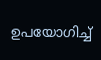ഉപയോഗിച്ച്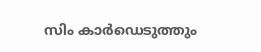സിം കാർഡെടുത്തും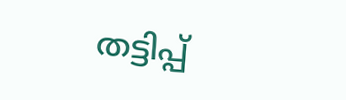തട്ടിപ്പ്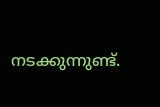നടക്കുന്നുണ്ട്.